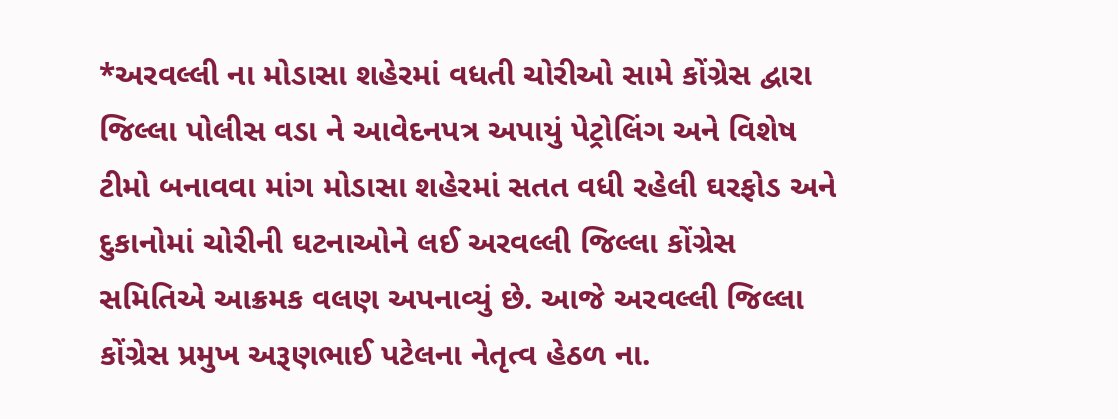*અરવલ્લી ના મોડાસા શહેરમાં વધતી ચોરીઓ સામે કોંગ્રેસ દ્વારા જિલ્લા પોલીસ વડા ને આવેદનપત્ર અપાયું પેટ્રોલિંગ અને વિશેષ ટીમો બનાવવા માંગ મોડાસા શહેરમાં સતત વધી રહેલી ઘરફોડ અને દુકાનોમાં ચોરીની ઘટનાઓને લઈ અરવલ્લી જિલ્લા કોંગ્રેસ સમિતિએ આક્રમક વલણ અપનાવ્યું છે. આજે અરવલ્લી જિલ્લા કોંગ્રેસ પ્રમુખ અરૂણભાઈ પટેલના નેતૃત્વ હેઠળ ના.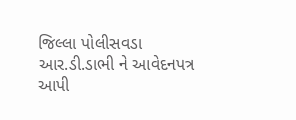જિલ્લા પોલીસવડા આર.ડી.ડાભી ને આવેદનપત્ર આપી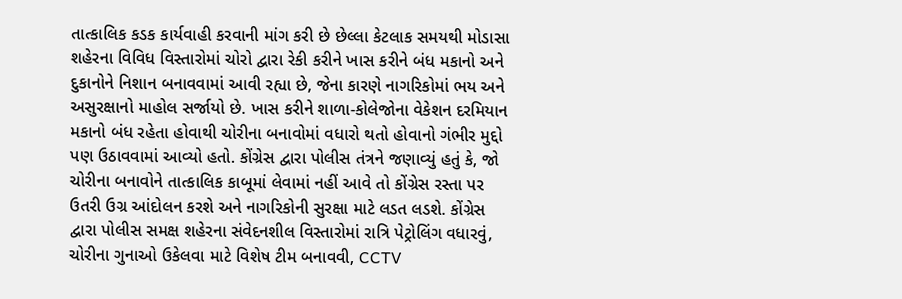તાત્કાલિક કડક કાર્યવાહી કરવાની માંગ કરી છે છેલ્લા કેટલાક સમયથી મોડાસા શહેરના વિવિધ વિસ્તારોમાં ચોરો દ્વારા રેકી કરીને ખાસ કરીને બંધ મકાનો અને દુકાનોને નિશાન બનાવવામાં આવી રહ્યા છે, જેના કારણે નાગરિકોમાં ભય અને અસુરક્ષાનો માહોલ સર્જાયો છે. ખાસ કરીને શાળા-કોલેજોના વેકેશન દરમિયાન મકાનો બંધ રહેતા હોવાથી ચોરીના બનાવોમાં વધારો થતો હોવાનો ગંભીર મુદ્દો પણ ઉઠાવવામાં આવ્યો હતો. કોંગ્રેસ દ્વારા પોલીસ તંત્રને જણાવ્યું હતું કે, જો ચોરીના બનાવોને તાત્કાલિક કાબૂમાં લેવામાં નહીં આવે તો કોંગ્રેસ રસ્તા પર ઉતરી ઉગ્ર આંદોલન કરશે અને નાગરિકોની સુરક્ષા માટે લડત લડશે. કોંગ્રેસ દ્વારા પોલીસ સમક્ષ શહેરના સંવેદનશીલ વિસ્તારોમાં રાત્રિ પેટ્રોલિંગ વધારવું, ચોરીના ગુનાઓ ઉકેલવા માટે વિશેષ ટીમ બનાવવી, CCTV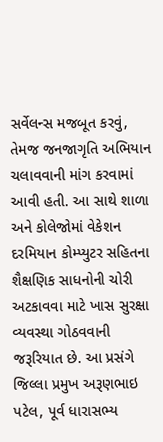સર્વેલન્સ મજબૂત કરવું, તેમજ જનજાગૃતિ અભિયાન ચલાવવાની માંગ કરવામાં આવી હતી. આ સાથે શાળા અને કોલેજોમાં વેકેશન દરમિયાન કોમ્પ્યુટર સહિતના શૈક્ષણિક સાધનોની ચોરી અટકાવવા માટે ખાસ સુરક્ષા વ્યવસ્થા ગોઠવવાની જરૂરિયાત છે. આ પ્રસંગે જિલ્લા પ્રમુખ અરૂણભાઇ પટેલ, પૂર્વ ધારાસભ્ય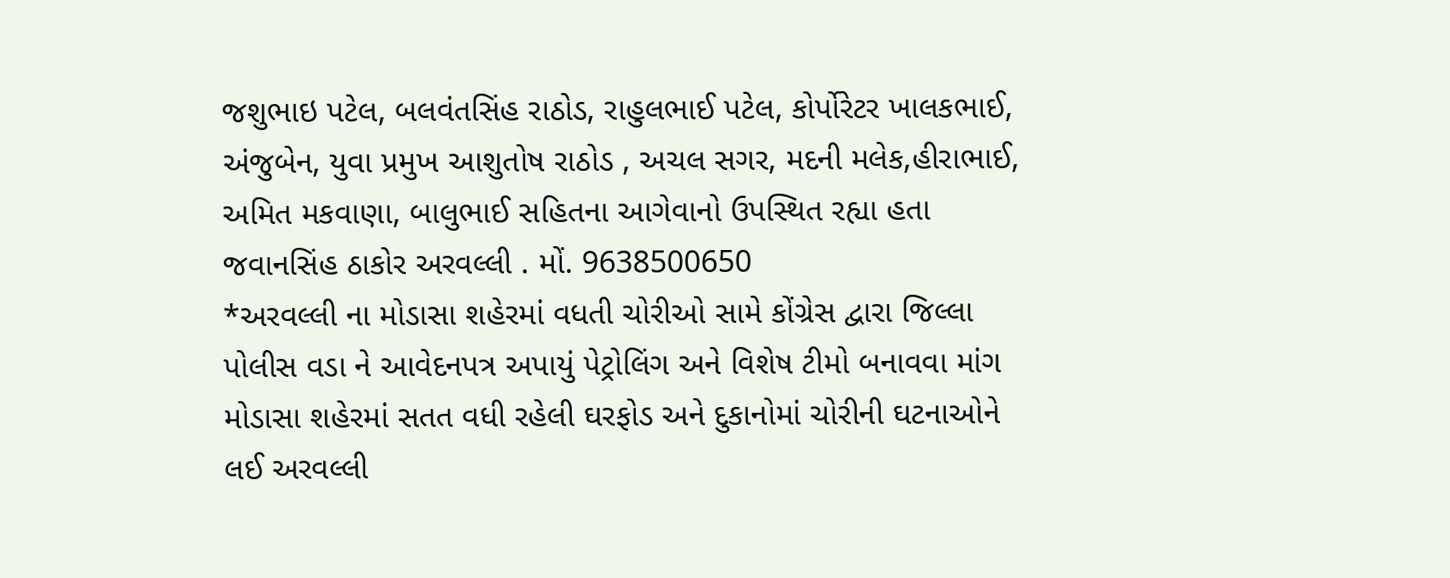જશુભાઇ પટેલ, બલવંતસિંહ રાઠોડ, રાહુલભાઈ પટેલ, કોર્પોરેટર ખાલકભાઈ, અંજુબેન, યુવા પ્રમુખ આશુતોષ રાઠોડ , અચલ સગર, મદની મલેક,હીરાભાઈ, અમિત મકવાણા, બાલુભાઈ સહિતના આગેવાનો ઉપસ્થિત રહ્યા હતા જવાનસિંહ ઠાકોર અરવલ્લી . મોં. 9638500650
*અરવલ્લી ના મોડાસા શહેરમાં વધતી ચોરીઓ સામે કોંગ્રેસ દ્વારા જિલ્લા પોલીસ વડા ને આવેદનપત્ર અપાયું પેટ્રોલિંગ અને વિશેષ ટીમો બનાવવા માંગ મોડાસા શહેરમાં સતત વધી રહેલી ઘરફોડ અને દુકાનોમાં ચોરીની ઘટનાઓને લઈ અરવલ્લી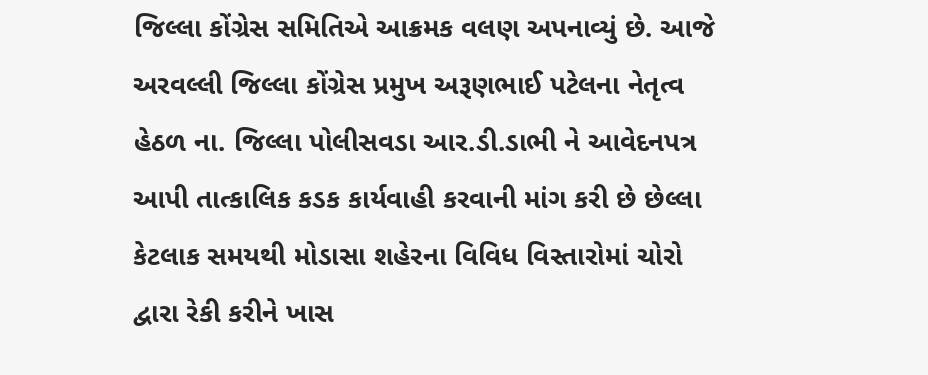જિલ્લા કોંગ્રેસ સમિતિએ આક્રમક વલણ અપનાવ્યું છે. આજે અરવલ્લી જિલ્લા કોંગ્રેસ પ્રમુખ અરૂણભાઈ પટેલના નેતૃત્વ હેઠળ ના. જિલ્લા પોલીસવડા આર.ડી.ડાભી ને આવેદનપત્ર આપી તાત્કાલિક કડક કાર્યવાહી કરવાની માંગ કરી છે છેલ્લા કેટલાક સમયથી મોડાસા શહેરના વિવિધ વિસ્તારોમાં ચોરો દ્વારા રેકી કરીને ખાસ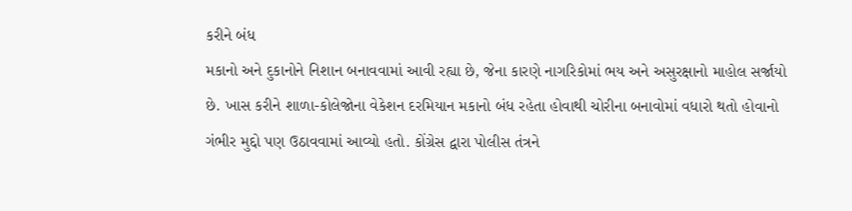કરીને બંધ
મકાનો અને દુકાનોને નિશાન બનાવવામાં આવી રહ્યા છે, જેના કારણે નાગરિકોમાં ભય અને અસુરક્ષાનો માહોલ સર્જાયો છે. ખાસ કરીને શાળા-કોલેજોના વેકેશન દરમિયાન મકાનો બંધ રહેતા હોવાથી ચોરીના બનાવોમાં વધારો થતો હોવાનો ગંભીર મુદ્દો પણ ઉઠાવવામાં આવ્યો હતો. કોંગ્રેસ દ્વારા પોલીસ તંત્રને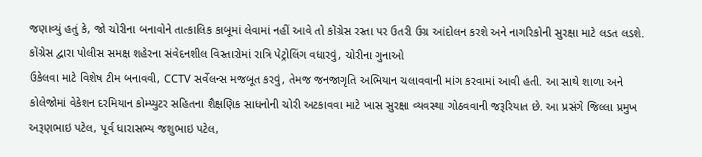જણાવ્યું હતું કે, જો ચોરીના બનાવોને તાત્કાલિક કાબૂમાં લેવામાં નહીં આવે તો કોંગ્રેસ રસ્તા પર ઉતરી ઉગ્ર આંદોલન કરશે અને નાગરિકોની સુરક્ષા માટે લડત લડશે. કોંગ્રેસ દ્વારા પોલીસ સમક્ષ શહેરના સંવેદનશીલ વિસ્તારોમાં રાત્રિ પેટ્રોલિંગ વધારવું, ચોરીના ગુનાઓ
ઉકેલવા માટે વિશેષ ટીમ બનાવવી, CCTV સર્વેલન્સ મજબૂત કરવું, તેમજ જનજાગૃતિ અભિયાન ચલાવવાની માંગ કરવામાં આવી હતી. આ સાથે શાળા અને કોલેજોમાં વેકેશન દરમિયાન કોમ્પ્યુટર સહિતના શૈક્ષણિક સાધનોની ચોરી અટકાવવા માટે ખાસ સુરક્ષા વ્યવસ્થા ગોઠવવાની જરૂરિયાત છે. આ પ્રસંગે જિલ્લા પ્રમુખ અરૂણભાઇ પટેલ, પૂર્વ ધારાસભ્ય જશુભાઇ પટેલ,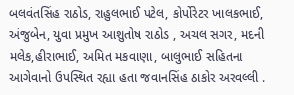બલવંતસિંહ રાઠોડ, રાહુલભાઈ પટેલ, કોર્પોરેટર ખાલકભાઈ, અંજુબેન, યુવા પ્રમુખ આશુતોષ રાઠોડ , અચલ સગર, મદની મલેક,હીરાભાઈ, અમિત મકવાણા, બાલુભાઈ સહિતના આગેવાનો ઉપસ્થિત રહ્યા હતા જવાનસિંહ ઠાકોર અરવલ્લી .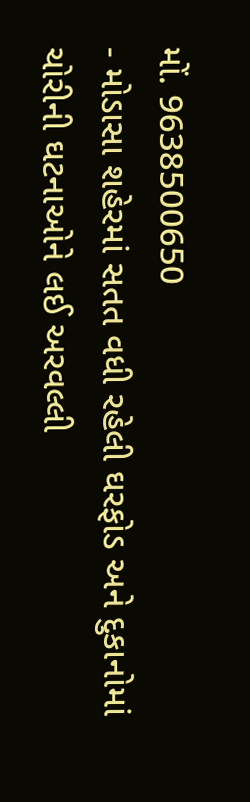મોં. 9638500650
- મોડાસા શહેરમાં સતત વધી રહેલી ઘરફોડ અને દુકાનોમાં ચોરીની ઘટનાઓને લઈ અરવલ્લી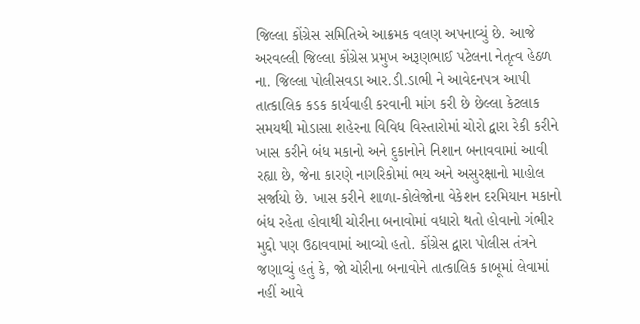જિલ્લા કોંગ્રેસ સમિતિએ આક્રમક વલણ અપનાવ્યું છે. આજે અરવલ્લી જિલ્લા કોંગ્રેસ પ્રમુખ અરૂણભાઈ પટેલના નેતૃત્વ હેઠળ ના. જિલ્લા પોલીસવડા આર.ડી.ડાભી ને આવેદનપત્ર આપી તાત્કાલિક કડક કાર્યવાહી કરવાની માંગ કરી છે છેલ્લા કેટલાક સમયથી મોડાસા શહેરના વિવિધ વિસ્તારોમાં ચોરો દ્વારા રેકી કરીને ખાસ કરીને બંધ મકાનો અને દુકાનોને નિશાન બનાવવામાં આવી રહ્યા છે, જેના કારણે નાગરિકોમાં ભય અને અસુરક્ષાનો માહોલ સર્જાયો છે. ખાસ કરીને શાળા-કોલેજોના વેકેશન દરમિયાન મકાનો બંધ રહેતા હોવાથી ચોરીના બનાવોમાં વધારો થતો હોવાનો ગંભીર મુદ્દો પણ ઉઠાવવામાં આવ્યો હતો. કોંગ્રેસ દ્વારા પોલીસ તંત્રને જણાવ્યું હતું કે, જો ચોરીના બનાવોને તાત્કાલિક કાબૂમાં લેવામાં નહીં આવે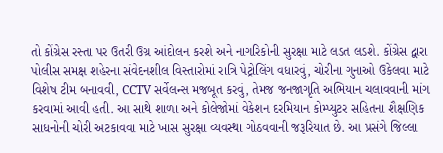તો કોંગ્રેસ રસ્તા પર ઉતરી ઉગ્ર આંદોલન કરશે અને નાગરિકોની સુરક્ષા માટે લડત લડશે. કોંગ્રેસ દ્વારા પોલીસ સમક્ષ શહેરના સંવેદનશીલ વિસ્તારોમાં રાત્રિ પેટ્રોલિંગ વધારવું, ચોરીના ગુનાઓ ઉકેલવા માટે વિશેષ ટીમ બનાવવી, CCTV સર્વેલન્સ મજબૂત કરવું, તેમજ જનજાગૃતિ અભિયાન ચલાવવાની માંગ કરવામાં આવી હતી. આ સાથે શાળા અને કોલેજોમાં વેકેશન દરમિયાન કોમ્પ્યુટર સહિતના શૈક્ષણિક સાધનોની ચોરી અટકાવવા માટે ખાસ સુરક્ષા વ્યવસ્થા ગોઠવવાની જરૂરિયાત છે. આ પ્રસંગે જિલ્લા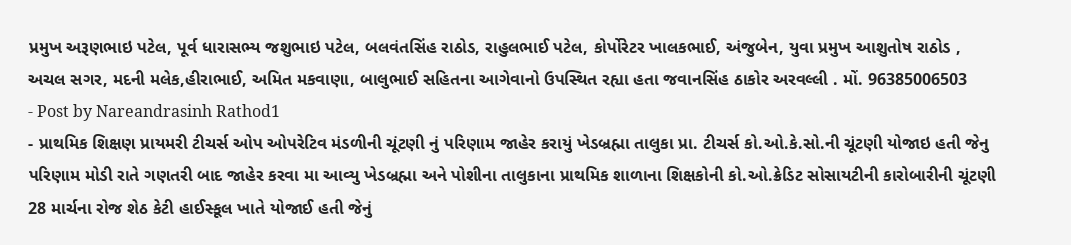પ્રમુખ અરૂણભાઇ પટેલ, પૂર્વ ધારાસભ્ય જશુભાઇ પટેલ, બલવંતસિંહ રાઠોડ, રાહુલભાઈ પટેલ, કોર્પોરેટર ખાલકભાઈ, અંજુબેન, યુવા પ્રમુખ આશુતોષ રાઠોડ , અચલ સગર, મદની મલેક,હીરાભાઈ, અમિત મકવાણા, બાલુભાઈ સહિતના આગેવાનો ઉપસ્થિત રહ્યા હતા જવાનસિંહ ઠાકોર અરવલ્લી . મોં. 96385006503
- Post by Nareandrasinh Rathod1
- પ્રાથમિક શિક્ષણ પ્રાયમરી ટીચર્સ ઓપ ઓપરેટિવ મંડળીની ચૂંટણી નું પરિણામ જાહેર કરાયું ખેડબ્રહ્મા તાલુકા પ્રા. ટીચર્સ કો.ઓ.કે.સો.ની ચૂંટણી યોજાઇ હતી જેનુ પરિણામ મોડી રાતે ગણતરી બાદ જાહેર કરવા મા આવ્યુ ખેડબ્રહ્મા અને પોશીના તાલુકાના પ્રાથમિક શાળાના શિક્ષકોની કો.ઓ.ક્રેડિટ સોસાયટીની કારોબારીની ચૂંટણી 28 માર્ચના રોજ શેઠ કેટી હાઈસ્કૂલ ખાતે યોજાઈ હતી જેનું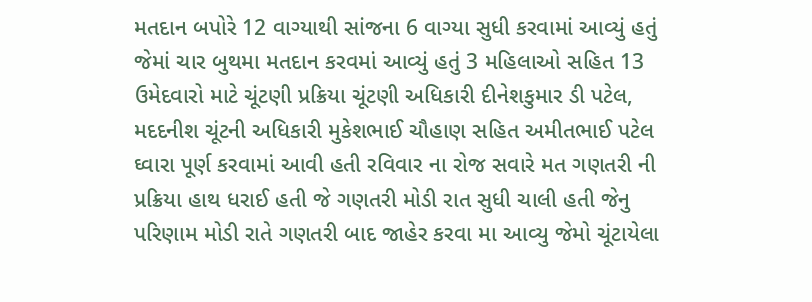મતદાન બપોરે 12 વાગ્યાથી સાંજના 6 વાગ્યા સુધી કરવામાં આવ્યું હતું જેમાં ચાર બુથમા મતદાન કરવમાં આવ્યું હતું 3 મહિલાઓ સહિત 13 ઉમેદવારો માટે ચૂંટણી પ્રક્રિયા ચૂંટણી અધિકારી દીનેશકુમાર ડી પટેલ, મદદનીશ ચૂંટની અધિકારી મુકેશભાઈ ચૌહાણ સહિત અમીતભાઈ પટેલ ઘ્વારા પૂર્ણ કરવામાં આવી હતી રવિવાર ના રોજ સવારે મત ગણતરી ની પ્રક્રિયા હાથ ધરાઈ હતી જે ગણતરી મોડી રાત સુધી ચાલી હતી જેનુ પરિણામ મોડી રાતે ગણતરી બાદ જાહેર કરવા મા આવ્યુ જેમો ચૂંટાયેલા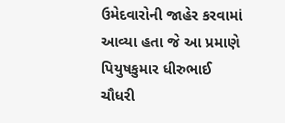ઉમેદવારોની જાહેર કરવામાં આવ્યા હતા જે આ પ્રમાણે પિયુષકુમાર ધીરુભાઈ ચૌધરી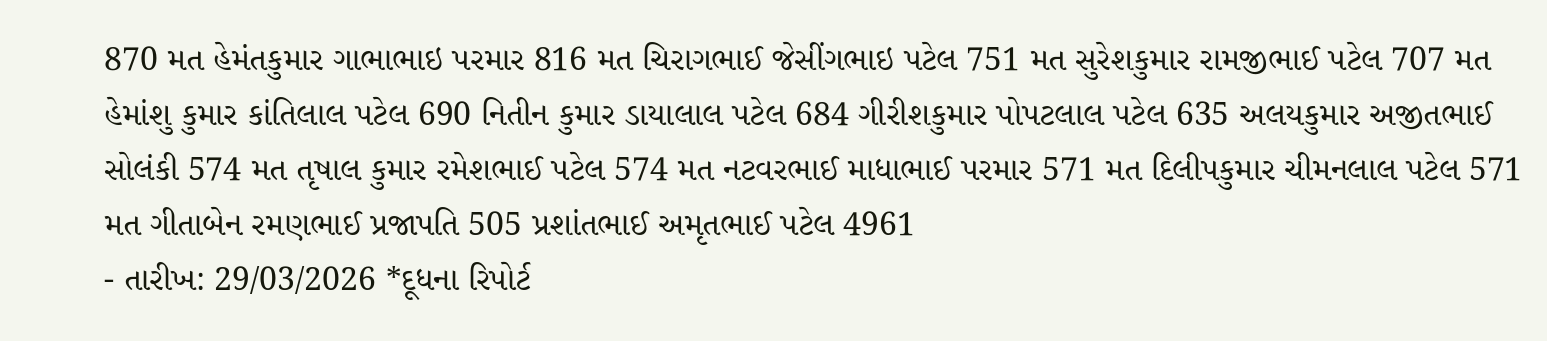870 મત હેમંતકુમાર ગાભાભાઇ પરમાર 816 મત ચિરાગભાઈ જેસીંગભાઇ પટેલ 751 મત સુરેશકુમાર રામજીભાઈ પટેલ 707 મત હેમાંશુ કુમાર કાંતિલાલ પટેલ 690 નિતીન કુમાર ડાયાલાલ પટેલ 684 ગીરીશકુમાર પોપટલાલ પટેલ 635 અલયકુમાર અજીતભાઈ સોલંકી 574 મત તૃષાલ કુમાર રમેશભાઈ પટેલ 574 મત નટવરભાઈ માધાભાઈ પરમાર 571 મત દિલીપકુમાર ચીમનલાલ પટેલ 571 મત ગીતાબેન રમણભાઈ પ્રજાપતિ 505 પ્રશાંતભાઈ અમૃતભાઈ પટેલ 4961
- તારીખ: 29/03/2026 *દૂધના રિપોર્ટ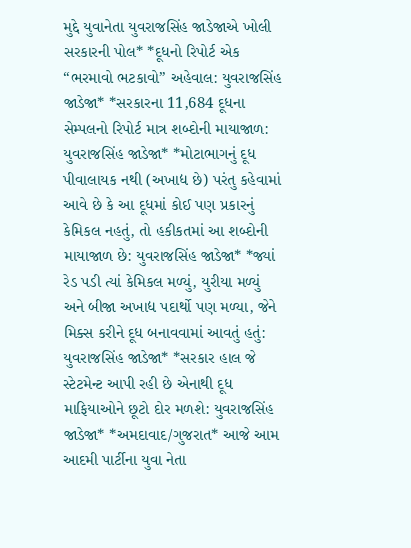મુદ્દે યુવાનેતા યુવરાજસિંહ જાડેજાએ ખોલી સરકારની પોલ* *દૂધનો રિપોર્ટ એક “ભરમાવો ભટકાવો” અહેવાલ: યુવરાજસિંહ જાડેજા* *સરકારના 11,684 દૂધના સેમ્પલનો રિપોર્ટ માત્ર શબ્દોની માયાજાળ: યુવરાજસિંહ જાડેજા* *મોટાભાગનું દૂધ પીવાલાયક નથી (અખાદ્ય છે) પરંતુ કહેવામાં આવે છે કે આ દૂધમાં કોઈ પણ પ્રકારનું કેમિકલ નહતું, તો હકીકતમાં આ શબ્દોની માયાજાળ છે: યુવરાજસિંહ જાડેજા* *જ્યાં રેડ પડી ત્યાં કેમિકલ મળ્યું, યુરીયા મળ્યું અને બીજા અખાદ્ય પદાર્થો પણ મળ્યા, જેને મિક્સ કરીને દૂધ બનાવવામાં આવતું હતું: યુવરાજસિંહ જાડેજા* *સરકાર હાલ જે સ્ટેટમેન્ટ આપી રહી છે એનાથી દૂધ માફિયાઓને છૂટો દોર મળશે: યુવરાજસિંહ જાડેજા* *અમદાવાદ/ગુજરાત* આજે આમ આદમી પાર્ટીના યુવા નેતા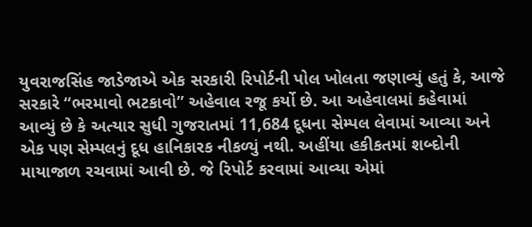યુવરાજસિંહ જાડેજાએ એક સરકારી રિપોર્ટની પોલ ખોલતા જણાવ્યું હતું કે, આજે સરકારે “ભરમાવો ભટકાવો” અહેવાલ રજૂ કર્યો છે. આ અહેવાલમાં કહેવામાં આવ્યું છે કે અત્યાર સુધી ગુજરાતમાં 11,684 દૂધના સેમ્પલ લેવામાં આવ્યા અને એક પણ સેમ્પલનું દૂધ હાનિકારક નીકળ્યું નથી. અહીંયા હકીકતમાં શબ્દોની માયાજાળ રચવામાં આવી છે. જે રિપોર્ટ કરવામાં આવ્યા એમાં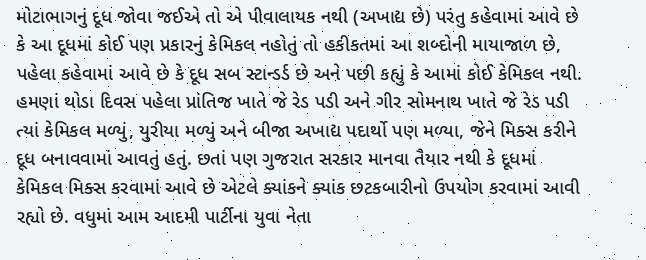મોટાભાગનું દૂધ જોવા જઈએ તો એ પીવાલાયક નથી (અખાદ્ય છે) પરંતુ કહેવામાં આવે છે કે આ દૂધમાં કોઈ પણ પ્રકારનું કેમિકલ નહોતું તો હકીકતમાં આ શબ્દોની માયાજાળ છે, પહેલા કહેવામાં આવે છે કે દૂધ સબ સ્ટાન્ડર્ડ છે અને પછી કહ્યું કે આમાં કોઈ કેમિકલ નથી. હમણાં થોડા દિવસ પહેલા પ્રાંતિજ ખાતે જે રેડ પડી અને ગીર સોમનાથ ખાતે જે રેડ પડી ત્યાં કેમિકલ મળ્યું, યુરીયા મળ્યું અને બીજા અખાદ્ય પદાર્થો પણ મળ્યા, જેને મિક્સ કરીને દૂધ બનાવવામાં આવતું હતું. છતાં પણ ગુજરાત સરકાર માનવા તૈયાર નથી કે દૂધમાં કેમિકલ મિક્સ કરવામાં આવે છે એટલે ક્યાંકને ક્યાંક છટકબારીનો ઉપયોગ કરવામાં આવી રહ્યો છે. વધુમાં આમ આદમી પાર્ટીના યુવા નેતા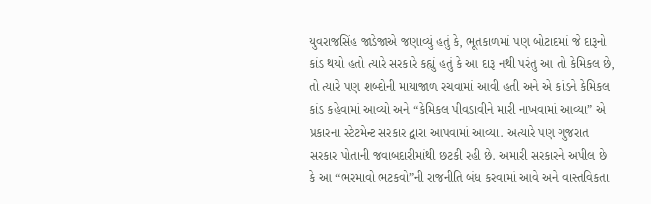યુવરાજસિંહ જાડેજાએ જણાવ્યું હતું કે, ભૂતકાળમાં પણ બોટાદમાં જે દારૂનો કાંડ થયો હતો ત્યારે સરકારે કહ્યું હતું કે આ દારૂ નથી પરંતુ આ તો કેમિકલ છે, તો ત્યારે પણ શબ્દોની માયાજાળ રચવામાં આવી હતી અને એ કાંડને કેમિકલ કાંડ કહેવામાં આવ્યો અને “કેમિકલ પીવડાવીને મારી નાખવામાં આવ્યા” એ પ્રકારના સ્ટેટમેન્ટ સરકાર દ્વારા આપવામાં આવ્યા. અત્યારે પણ ગુજરાત સરકાર પોતાની જવાબદારીમાંથી છટકી રહી છે. અમારી સરકારને અપીલ છે કે આ “ભરમાવો ભટકવો”ની રાજનીતિ બંધ કરવામાં આવે અને વાસ્તવિકતા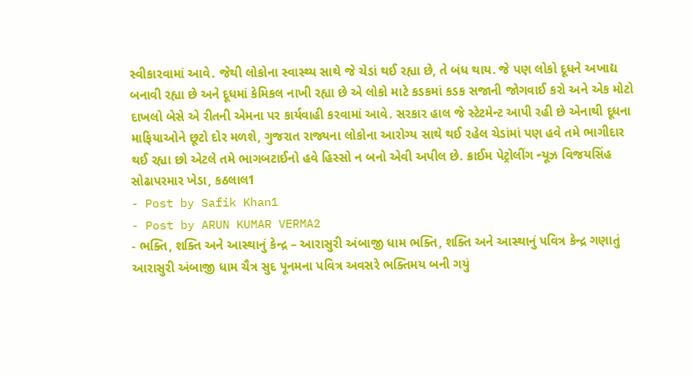સ્વીકારવામાં આવે. જેથી લોકોના સ્વાસ્થ્ય સાથે જે ચેડાં થઈ રહ્યા છે, તે બંધ થાય. જે પણ લોકો દૂધને અખાદ્ય બનાવી રહ્યા છે અને દૂધમાં કેમિકલ નાખી રહ્યા છે એ લોકો માટે કડકમાં કડક સજાની જોગવાઈ કરો અને એક મોટો દાખલો બેસે એ રીતની એમના પર કાર્યવાહી કરવામાં આવે. સરકાર હાલ જે સ્ટેટમેન્ટ આપી રહી છે એનાથી દૂધના માફિયાઓને છૂટો દોર મળશે, ગુજરાત રાજ્યના લોકોના આરોગ્ય સાથે થઈ રહેલ ચેડાંમાં પણ હવે તમે ભાગીદાર થઈ રહ્યા છો એટલે તમે ભાગબટાઈનો હવે હિસ્સો ન બનો એવી અપીલ છે. ક્રાઈમ પેટ્રોલીંગ ન્યૂઝ વિજયસિંહ સોઢાપરમાર ખેડા, કઠલાલ1
- Post by Safik Khan1
- Post by ARUN KUMAR VERMA2
- ભક્તિ, શક્તિ અને આસ્થાનું કેન્દ્ર – આરાસુરી અંબાજી ધામ ભક્તિ, શક્તિ અને આસ્થાનું પવિત્ર કેન્દ્ર ગણાતું આરાસુરી અંબાજી ધામ ચૈત્ર સુદ પૂનમના પવિત્ર અવસરે ભક્તિમય બની ગયું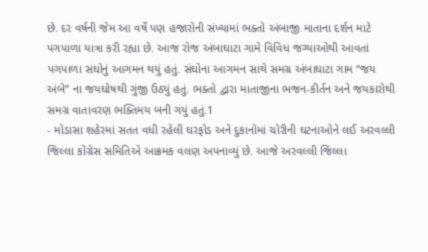છે. દર વર્ષની જેમ આ વર્ષે પણ હજારોની સંખ્યામાં ભક્તો અંબાજી માતાના દર્શન માટે પગપાળા યાત્રા કરી રહ્યા છે. આજ રોજ અંબાઘાટા ગામે વિવિધ જગ્યાઓથી આવતાં પગપાળા સંઘોનું આગમન થયું હતું. સંઘોના આગમન સાથે સમગ્ર અંબાઘાટા ગામ “જય અંબે” ના જયઘોષથી ગુંજી ઉઠ્યું હતું. ભક્તો દ્વારા માતાજીના ભજન-કીર્તન અને જયકારોથી સમગ્ર વાતાવરણ ભક્તિમય બની ગયું હતું.1
- મોડાસા શહેરમાં સતત વધી રહેલી ઘરફોડ અને દુકાનોમાં ચોરીની ઘટનાઓને લઈ અરવલ્લી જિલ્લા કોંગ્રેસ સમિતિએ આક્રમક વલણ અપનાવ્યું છે. આજે અરવલ્લી જિલ્લા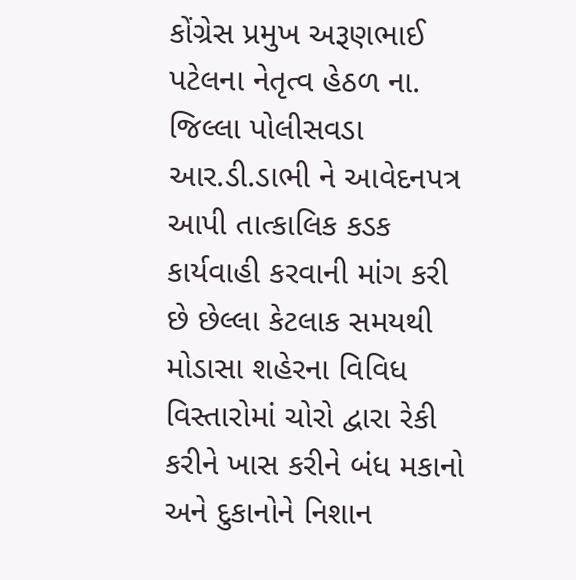કોંગ્રેસ પ્રમુખ અરૂણભાઈ પટેલના નેતૃત્વ હેઠળ ના. જિલ્લા પોલીસવડા આર.ડી.ડાભી ને આવેદનપત્ર આપી તાત્કાલિક કડક કાર્યવાહી કરવાની માંગ કરી છે છેલ્લા કેટલાક સમયથી મોડાસા શહેરના વિવિધ વિસ્તારોમાં ચોરો દ્વારા રેકી કરીને ખાસ કરીને બંધ મકાનો અને દુકાનોને નિશાન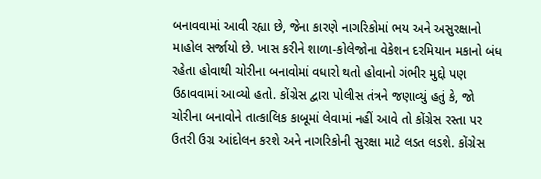બનાવવામાં આવી રહ્યા છે, જેના કારણે નાગરિકોમાં ભય અને અસુરક્ષાનો માહોલ સર્જાયો છે. ખાસ કરીને શાળા-કોલેજોના વેકેશન દરમિયાન મકાનો બંધ રહેતા હોવાથી ચોરીના બનાવોમાં વધારો થતો હોવાનો ગંભીર મુદ્દો પણ ઉઠાવવામાં આવ્યો હતો. કોંગ્રેસ દ્વારા પોલીસ તંત્રને જણાવ્યું હતું કે, જો ચોરીના બનાવોને તાત્કાલિક કાબૂમાં લેવામાં નહીં આવે તો કોંગ્રેસ રસ્તા પર ઉતરી ઉગ્ર આંદોલન કરશે અને નાગરિકોની સુરક્ષા માટે લડત લડશે. કોંગ્રેસ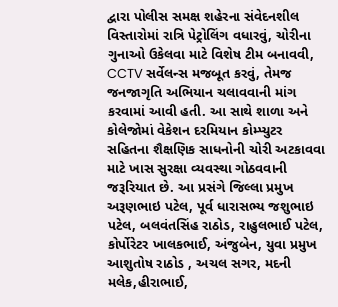દ્વારા પોલીસ સમક્ષ શહેરના સંવેદનશીલ વિસ્તારોમાં રાત્રિ પેટ્રોલિંગ વધારવું, ચોરીના ગુનાઓ ઉકેલવા માટે વિશેષ ટીમ બનાવવી, CCTV સર્વેલન્સ મજબૂત કરવું, તેમજ જનજાગૃતિ અભિયાન ચલાવવાની માંગ કરવામાં આવી હતી. આ સાથે શાળા અને કોલેજોમાં વેકેશન દરમિયાન કોમ્પ્યુટર સહિતના શૈક્ષણિક સાધનોની ચોરી અટકાવવા માટે ખાસ સુરક્ષા વ્યવસ્થા ગોઠવવાની જરૂરિયાત છે. આ પ્રસંગે જિલ્લા પ્રમુખ અરૂણભાઇ પટેલ, પૂર્વ ધારાસભ્ય જશુભાઇ પટેલ, બલવંતસિંહ રાઠોડ, રાહુલભાઈ પટેલ, કોર્પોરેટર ખાલકભાઈ, અંજુબેન, યુવા પ્રમુખ આશુતોષ રાઠોડ , અચલ સગર, મદની મલેક,હીરાભાઈ,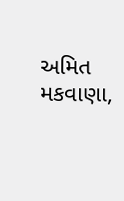અમિત મકવાણા,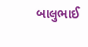બાલુભાઈ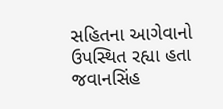સહિતના આગેવાનો ઉપસ્થિત રહ્યા હતા જવાનસિંહ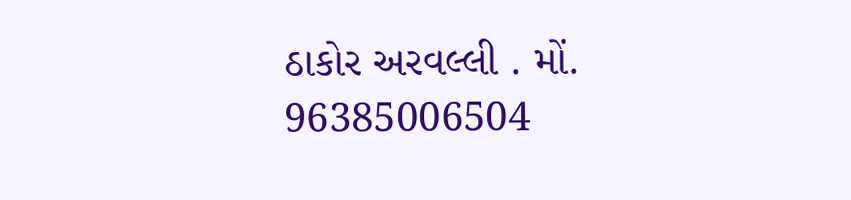ઠાકોર અરવલ્લી . મોં. 96385006504